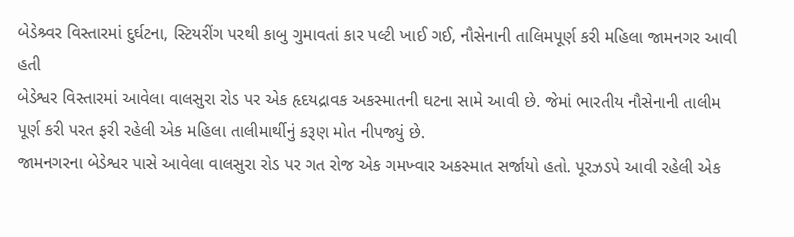બેડેશ્ર્વર વિસ્તારમાં દુર્ઘટના, સ્ટિયરીંગ પરથી કાબુ ગુમાવતાં કાર પલ્ટી ખાઈ ગઈ, નૌસેનાની તાલિમપૂર્ણ કરી મહિલા જામનગર આવી હતી
બેડેશ્વર વિસ્તારમાં આવેલા વાલસુરા રોડ પર એક હૃદયદ્રાવક અકસ્માતની ઘટના સામે આવી છે. જેમાં ભારતીય નૌસેનાની તાલીમ પૂર્ણ કરી પરત ફરી રહેલી એક મહિલા તાલીમાર્થીનું કરૂણ મોત નીપજ્યું છે.
જામનગરના બેડેશ્વર પાસે આવેલા વાલસુરા રોડ પર ગત રોજ એક ગમખ્વાર અકસ્માત સર્જાયો હતો. પૂરઝડપે આવી રહેલી એક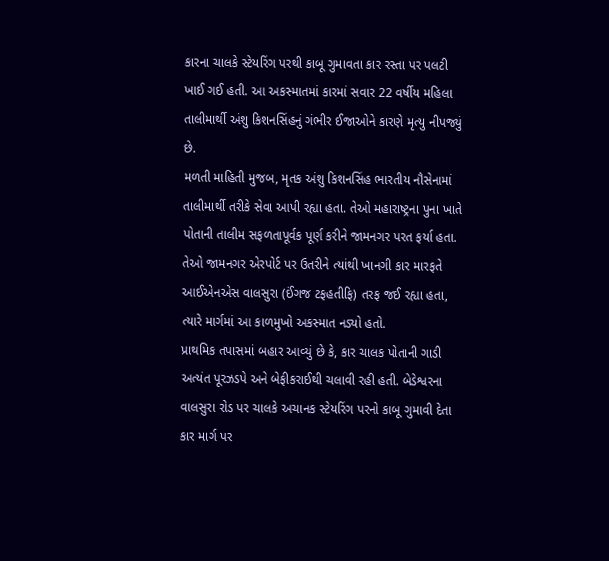કારના ચાલકે સ્ટેયરિંગ પરથી કાબૂ ગુમાવતા કાર રસ્તા પર પલટી ખાઈ ગઈ હતી. આ અકસ્માતમાં કારમાં સવાર 22 વર્ષીય મહિલા તાલીમાર્થી અંશુ કિશનસિંહનું ગંભીર ઈજાઓને કારણે મૃત્યુ નીપજ્યું છે.
મળતી માહિતી મુજબ, મૃતક અંશુ કિશનસિંહ ભારતીય નૌસેનામાં તાલીમાર્થી તરીકે સેવા આપી રહ્યા હતા. તેઓ મહારાષ્ટ્રના પુના ખાતે પોતાની તાલીમ સફળતાપૂર્વક પૂર્ણ કરીને જામનગર પરત ફર્યા હતા. તેઓ જામનગર એરપોર્ટ પર ઉતરીને ત્યાંથી ખાનગી કાર મારફતે આઈએનએસ વાલસુરા (ઈંગજ ટફહતીફિ) તરફ જઈ રહ્યા હતા, ત્યારે માર્ગમાં આ કાળમુખો અકસ્માત નડ્યો હતો.
પ્રાથમિક તપાસમાં બહાર આવ્યું છે કે, કાર ચાલક પોતાની ગાડી અત્યંત પૂરઝડપે અને બેફીકરાઈથી ચલાવી રહી હતી. બેડેશ્વરના વાલસુરા રોડ પર ચાલકે અચાનક સ્ટેયરિંગ પરનો કાબૂ ગુમાવી દેતા કાર માર્ગ પર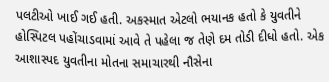પલટીઓ ખાઈ ગઈ હતી. અકસ્માત એટલો ભયાનક હતો કે યુવતીને હોસ્પિટલ પહોંચાડવામાં આવે તે પહેલા જ તેણે દમ તોડી દીધો હતો. એક આશાસ્પદ યુવતીના મોતના સમાચારથી નૌસેના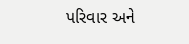પરિવાર અને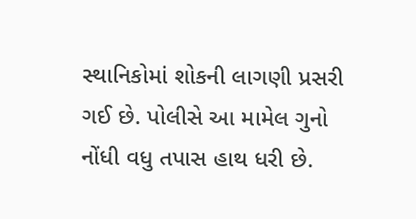સ્થાનિકોમાં શોકની લાગણી પ્રસરી ગઈ છે. પોલીસે આ મામેલ ગુનો નોંધી વધુ તપાસ હાથ ધરી છે.